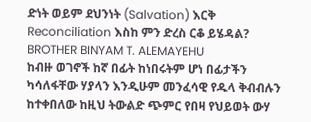ድነት ወይም ደህንነት (Salvation) እርቅ Reconciliation እስከ ምን ድረስ ርቆ ይሄዳል?
BROTHER BINYAM T. ALEMAYEHU
ከብዙ ወገኖች ከኛ በፊት ከነበሩትም ሆነ በፊታችን ካሳለፋቸው ሃያላን እንዲሁም መንፈሳዊ የዱላ ቅብብሉን ከተቀበለው ከዚህ ትውልድ ጭምር የበዛ የህይወት ውሃ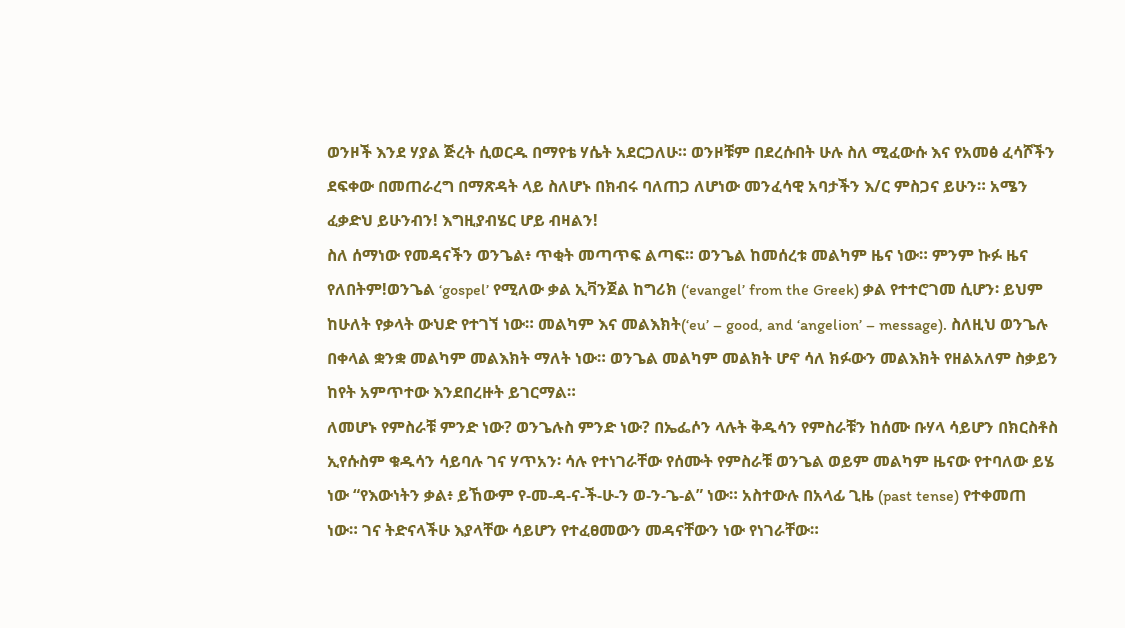ወንዞች እንደ ሃያል ጅረት ሲወርዱ በማየቴ ሃሴት አደርጋለሁ። ወንዞቹም በደረሱበት ሁሉ ስለ ሚፈውሱ እና የአመፅ ፈሳሾችን ደፍቀው በመጠራረግ በማጽዳት ላይ ስለሆኑ በክብሩ ባለጠጋ ለሆነው መንፈሳዊ አባታችን እ/ር ምስጋና ይሁን። አሜን ፈቃድህ ይሁንብን! እግዚያብሄር ሆይ ብዛልን!
ስለ ሰማነው የመዳናችን ወንጌል፥ ጥቂት መጣጥፍ ልጣፍ። ወንጌል ከመሰረቱ መልካም ዜና ነው። ምንም ኩፉ ዜና የለበትም!ወንጌል ‘gospel’ የሚለው ቃል ኢቫንጀል ከግሪክ (‘evangel’ from the Greek) ቃል የተተሮገመ ሲሆን፡ ይህም ከሁለት የቃላት ውህድ የተገኘ ነው። መልካም እና መልእክት(‘eu’ – good, and ‘angelion’ – message). ስለዚህ ወንጌሉ በቀላል ቋንቋ መልካም መልእክት ማለት ነው። ወንጌል መልካም መልክት ሆኖ ሳለ ክፉውን መልእክት የዘልአለም ስቃይን ከየት አምጥተው እንደበረዙት ይገርማል።
ለመሆኑ የምስራቹ ምንድ ነው? ወንጌሉስ ምንድ ነው? በኤፌሶን ላሉት ቅዱሳን የምስራቹን ከሰሙ ቡሃላ ሳይሆን በክርስቶስ ኢየሱስም ቁዱሳን ሳይባሉ ገና ሃጥአን፡ ሳሉ የተነገራቸው የሰሙት የምስራቹ ወንጌል ወይም መልካም ዜናው የተባለው ይሄ ነው “የእውነትን ቃል፥ ይኸውም የ-መ-ዳ-ና-ች-ሁ-ን ወ-ን-ጌ-ል” ነው። አስተውሉ በአላፊ ጊዜ (past tense) የተቀመጠ ነው። ገና ትድናላችሁ እያላቸው ሳይሆን የተፈፀመውን መዳናቸውን ነው የነገራቸው።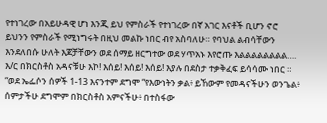የተነገረው በአይሁዳዊ ሆነ እንጂ ይህ የምስራች የተነገረው በኛ አገር እናቶች ቢሆን ኖሮ ይህንን የምስራች የሚነግሩት በዚህ መልኩ ነበር ብየ አስባለሁ። የባህል ልብሳቸውን እንደለበሱ ሁለት እጆቻቸውን ወደ ሰማይ ዘርግተው ወደ ሃጥአኑ እየሮጡ እልልልልልልልል…. እ/ር በክርስቶስ አዳናቹሁ እኮ! እሰይ! እሰይ! እሰይ! እያሉ በደስታ ተቃቅፈፍ ይሳሳሙ ነበር ። “ወደ ኤፌሶን ሰዎች 1-13 እናንተም ደግሞ “የእውነትን ቃል፥ ይኸውም የመዳናችሁን ወንጌል፥ ሰምታችሁ ደግሞም በክርስቶስ አምናችሁ፥ በተስፋው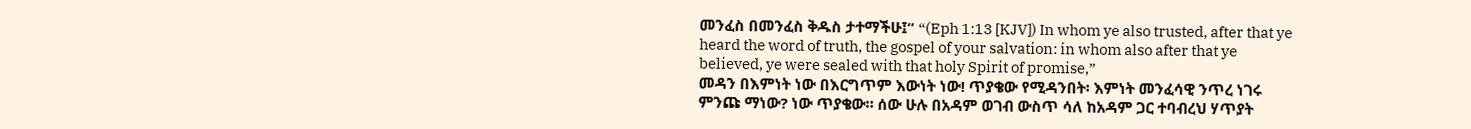መንፈስ በመንፈስ ቅዱስ ታተማችሁ፤” “(Eph 1:13 [KJV]) In whom ye also trusted, after that ye heard the word of truth, the gospel of your salvation: in whom also after that ye believed, ye were sealed with that holy Spirit of promise,”
መዳን በእምነት ነው በእርግጥም እውነት ነው! ጥያቄው የሚዳንበት፡ እምነት መንፈሳዊ ንጥረ ነገሩ ምንጩ ማነው? ነው ጥያቄው። ሰው ሁሉ በአዳም ወገብ ውስጥ ሳለ ከአዳም ጋር ተባብረህ ሃጥያት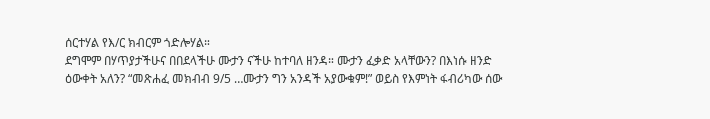ሰርተሃል የእ/ር ክብርም ጎድሎሃል።
ደግሞም በሃጥያታችሁና በበደላችሁ ሙታን ናችሁ ከተባለ ዘንዳ። ሙታን ፈቃድ አላቸውን? በእነሱ ዘንድ ዕውቀት አለን? “መጽሐፈ መክብብ 9/5 …ሙታን ግን አንዳች አያውቁም!” ወይስ የእምነት ፋብሪካው ሰው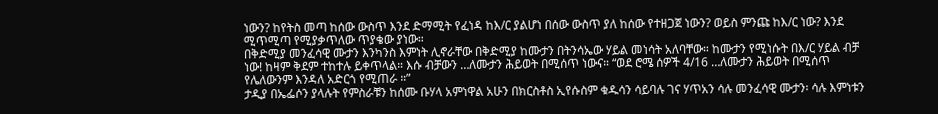ነውን? ከየትስ መጣ ከሰው ውስጥ እንደ ድማሚት የፈነዳ ከእ/ር ያልሆነ በሰው ውስጥ ያለ ከሰው የተዘጋጀ ነውን? ወይስ ምንጩ ከእ/ር ነው? እንደ ሚጥሚጣ የሚያቃጥለው ጥያቄው ያነው።
በቅድሚያ መንፈሳዊ ሙታን እንካንስ እምነት ሊኖራቸው በቅድሚያ ከሙታን በትንሳኤው ሃይል መነሳት አለባቸው። ከሙታን የሚነሱት በእ/ር ሃይል ብቻ ነው! ከዛም ቅደም ተከተሉ ይቀጥላል። እሱ ብቻውን …ለሙታን ሕይወት በሚሰጥ ነውና። “ወደ ሮሜ ሰዎች 4/16 …ለሙታን ሕይወት በሚሰጥ የሌለውንም እንዳለ አድርጎ የሚጠራ ።”
ታዲያ በኤፌሶን ያላሉት የምስራቹን ከሰሙ ቡሃላ አምነዋል አሁን በክርስቶስ ኢየሱስም ቁዱሳን ሳይባሉ ገና ሃጥአን ሳሉ መንፈሳዊ ሙታን፡ ሳሉ እምነቱን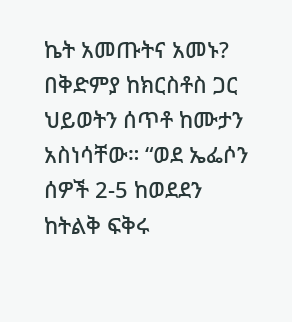ኬት አመጡትና አመኑ? በቅድምያ ከክርስቶስ ጋር ህይወትን ሰጥቶ ከሙታን አስነሳቸው። “ወደ ኤፌሶን ሰዎች 2-5 ከወደደን ከትልቅ ፍቅሩ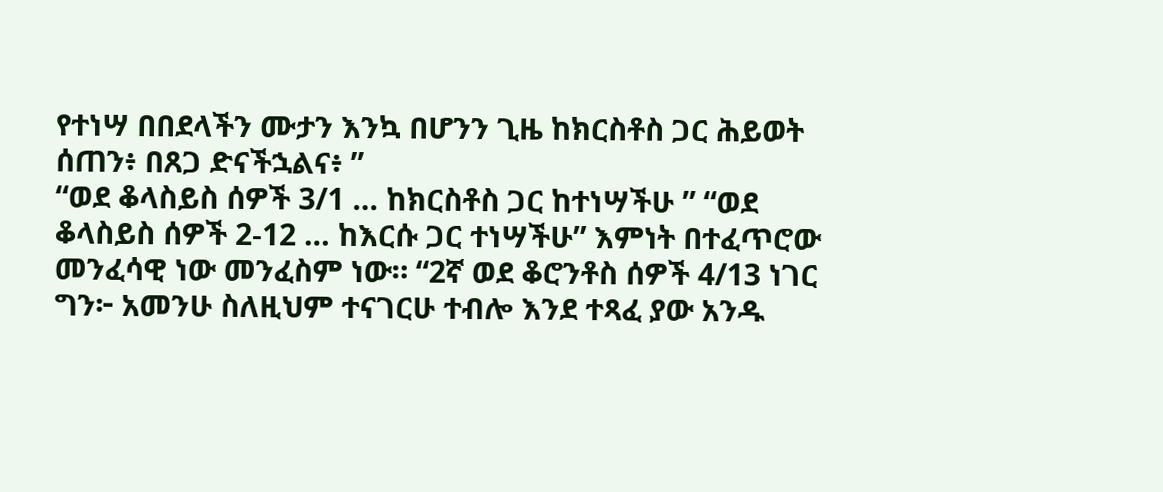የተነሣ በበደላችን ሙታን እንኳ በሆንን ጊዜ ከክርስቶስ ጋር ሕይወት ሰጠን፥ በጸጋ ድናችኋልና፥ ”
“ወደ ቆላስይስ ሰዎች 3/1 … ከክርስቶስ ጋር ከተነሣችሁ ” “ወደ ቆላስይስ ሰዎች 2-12 … ከእርሱ ጋር ተነሣችሁ” እምነት በተፈጥሮው መንፈሳዊ ነው መንፈስም ነው። “2ኛ ወደ ቆሮንቶስ ሰዎች 4/13 ነገር ግን፦ አመንሁ ስለዚህም ተናገርሁ ተብሎ እንደ ተጻፈ ያው አንዱ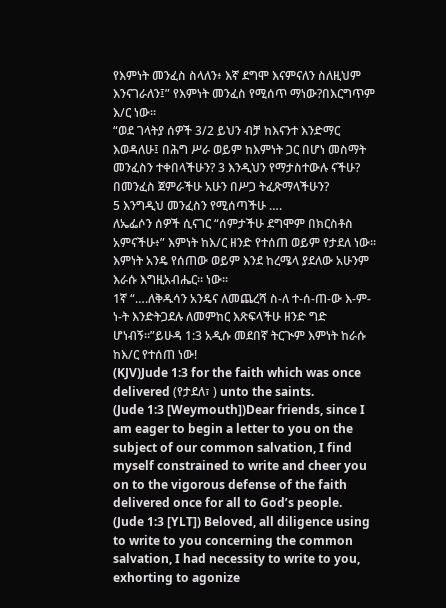የእምነት መንፈስ ስላለን፥ እኛ ደግሞ እናምናለን ስለዚህም እንናገራለን፤” የእምነት መንፈስ የሚሰጥ ማነው?በእርግጥም እ/ር ነው።
“ወደ ገላትያ ሰዎች 3/2 ይህን ብቻ ከእናንተ እንድማር እወዳለሁ፤ በሕግ ሥራ ወይም ከእምነት ጋር በሆነ መስማት መንፈስን ተቀበላችሁን? 3 እንዲህን የማታስተውሉ ናችሁ? በመንፈስ ጀምራችሁ አሁን በሥጋ ትፈጽማላችሁን?
5 እንግዲህ መንፈስን የሚሰጣችሁ ….
ለኤፌሶን ሰዎች ሲናገር “ሰምታችሁ ደግሞም በክርስቶስ አምናችሁ፥” እምነት ከእ/ር ዘንድ የተሰጠ ወይም የታደለ ነው። እምነት አንዴ የሰጠው ወይም እንደ ከረሜላ ያደለው አሁንም እራሱ እግዚአብሔር። ነው።
1ኛ “….ለቅዱሳን አንዴና ለመጨረሻ ስ-ለ ተ-ሰ-ጠ-ው እ-ም-ነ-ት እንድትጋደሉ ለመምከር እጽፍላችሁ ዘንድ ግድ ሆነብኝ።”ይሁዳ 1:3 አዲሱ መደበኛ ትርጒም እምነት ከራሱ ከእ/ር የተሰጠ ነው!
(KJV)Jude 1:3 for the faith which was once delivered (የታደለ፣ ) unto the saints.
(Jude 1:3 [Weymouth])Dear friends, since I am eager to begin a letter to you on the subject of our common salvation, I find myself constrained to write and cheer you on to the vigorous defense of the faith delivered once for all to God’s people.
(Jude 1:3 [YLT]) Beloved, all diligence using to write to you concerning the common salvation, I had necessity to write to you, exhorting to agonize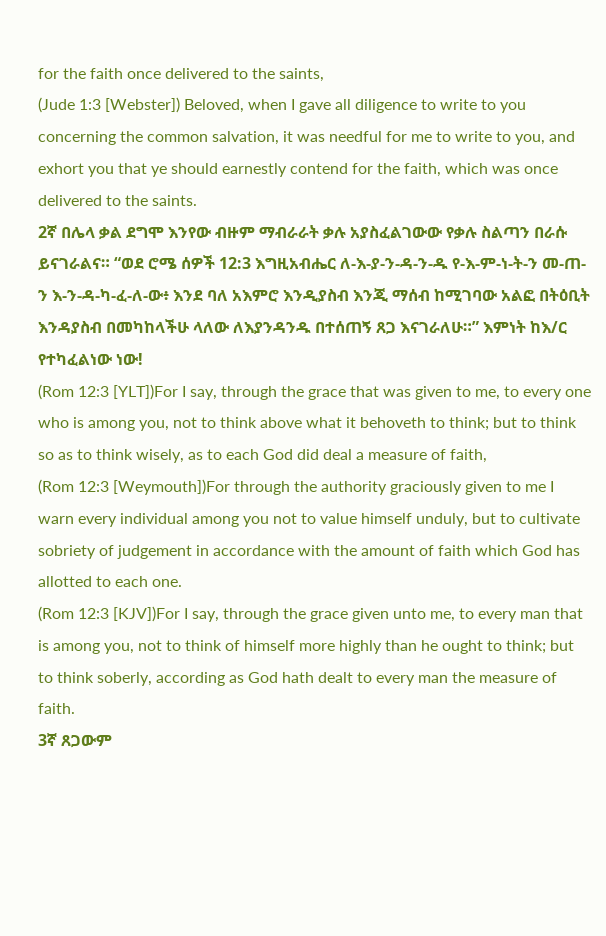for the faith once delivered to the saints,
(Jude 1:3 [Webster]) Beloved, when I gave all diligence to write to you concerning the common salvation, it was needful for me to write to you, and exhort you that ye should earnestly contend for the faith, which was once delivered to the saints.
2ኛ በሌላ ቃል ደግሞ እንየው ብዙም ማብራራት ቃሉ አያስፈልገውው የቃሉ ስልጣን በራሱ ይናገራልና። “ወደ ሮሜ ሰዎች 12:3 እግዚአብሔር ለ-እ-ያ-ን-ዳ-ን-ዱ የ-እ-ም-ነ-ት-ን መ-ጠ-ን እ-ን-ዳ-ካ-ፈ-ለ-ው፥ እንደ ባለ አእምሮ እንዲያስብ እንጂ ማሰብ ከሚገባው አልፎ በትዕቢት እንዳያስብ በመካከላችሁ ላለው ለእያንዳንዱ በተሰጠኝ ጸጋ እናገራለሁ።” እምነት ከእ/ር የተካፈልነው ነው!
(Rom 12:3 [YLT])For I say, through the grace that was given to me, to every one who is among you, not to think above what it behoveth to think; but to think so as to think wisely, as to each God did deal a measure of faith,
(Rom 12:3 [Weymouth])For through the authority graciously given to me I warn every individual among you not to value himself unduly, but to cultivate sobriety of judgement in accordance with the amount of faith which God has allotted to each one.
(Rom 12:3 [KJV])For I say, through the grace given unto me, to every man that is among you, not to think of himself more highly than he ought to think; but to think soberly, according as God hath dealt to every man the measure of faith.
3ኛ ጸጋውም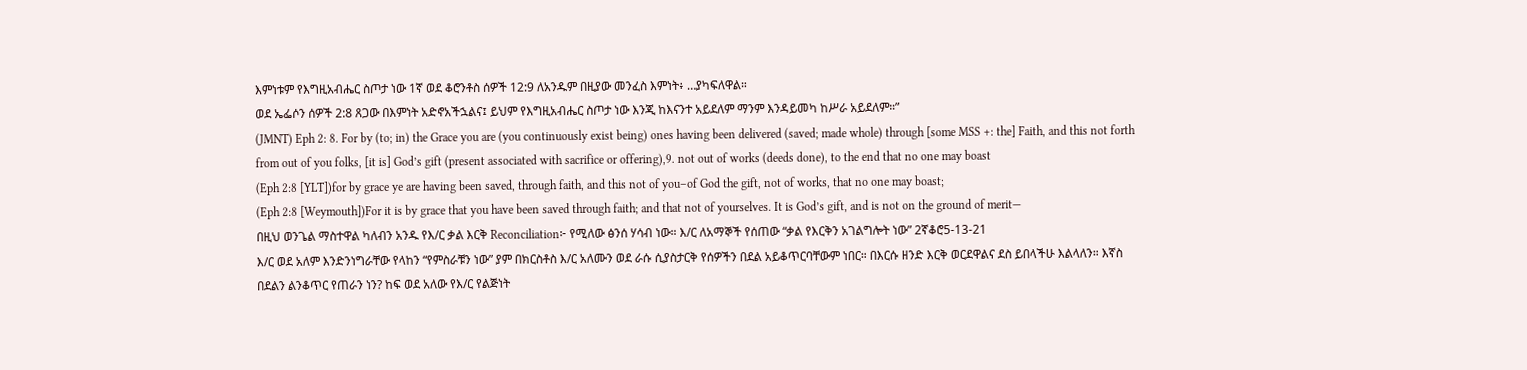እምነቱም የእግዚአብሔር ስጦታ ነው 1ኛ ወደ ቆሮንቶስ ሰዎች 12:9 ለአንዱም በዚያው መንፈስ እምነት፥ …ያካፍለዋል።
ወደ ኤፌሶን ሰዎች 2:8 ጸጋው በእምነት አድኖአችኋልና፤ ይህም የእግዚአብሔር ስጦታ ነው እንጂ ከእናንተ አይደለም ማንም እንዳይመካ ከሥራ አይደለም።”
(JMNT) Eph 2: 8. For by (to; in) the Grace you are (you continuously exist being) ones having been delivered (saved; made whole) through [some MSS +: the] Faith, and this not forth from out of you folks, [it is] God’s gift (present associated with sacrifice or offering),9. not out of works (deeds done), to the end that no one may boast
(Eph 2:8 [YLT])for by grace ye are having been saved, through faith, and this not of you–of God the gift, not of works, that no one may boast;
(Eph 2:8 [Weymouth])For it is by grace that you have been saved through faith; and that not of yourselves. It is God’s gift, and is not on the ground of merit—
በዚህ ወንጌል ማስተዋል ካለብን አንዱ የእ/ር ቃል እርቅ Reconciliation፦ የሚለው ፅንሰ ሃሳብ ነው። እ/ር ለአማኞች የሰጠው “ቃል የእርቅን አገልግሎት ነው” 2ኛቆሮ5-13-21
እ/ር ወደ አለም እንድንነግራቸው የላከን “የምስራቹን ነው” ያም በክርስቶስ እ/ር አለሙን ወደ ራሱ ሲያስታርቅ የሰዎችን በደል አይቆጥርባቸውም ነበር። በእርሱ ዘንድ እርቅ ወርደዋልና ደስ ይበላችሁ እልላለን። እኛስ በደልን ልንቆጥር የጠራን ነን? ከፍ ወደ አለው የእ/ር የልጅነት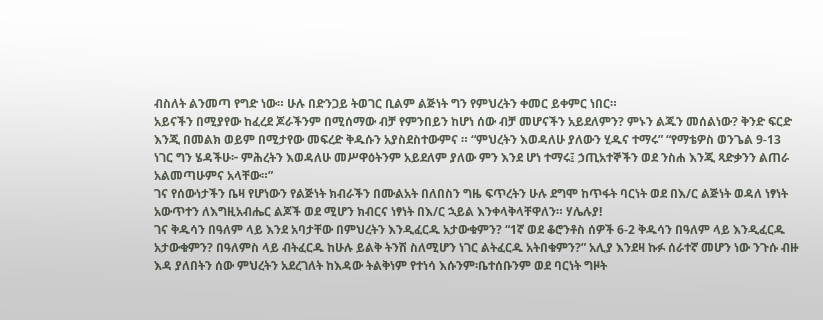ብስለት ልንመጣ የግድ ነው። ሁሉ በድንጋይ ትወገር ቢልም ልጅነት ግን የምህረትን ቀመር ይቀምር ነበር።
አይናችን በሚያየው ከፈረደ ጆራችንም በሚሰማው ብቻ የምንበይን ከሆነ ሰው ብቻ መሆናችን አይደለምን? ምኑን ልጁን መሰልነው? ቅንድ ፍርድ እንጂ በመልክ ወይም በሚታየው መፍረድ ቅዱሱን አያስደስተውምና ። “ምህረትን እወዳለሁ ያለውን ሂዱና ተማሩ” “የማቴዎስ ወንጌል 9-13 ነገር ግን ሄዳችሁ፦ ምሕረትን እወዳለሁ መሥዋዕትንም አይደለም ያለው ምን እንደ ሆነ ተማሩ፤ ኃጢአተኞችን ወደ ንስሐ እንጂ ጻድቃንን ልጠራ አልመጣሁምና አላቸው።”
ገና የሰውነታችን ቤዛ የሆነውን የልጅነት ክብራችን በሙልአት በለበስን ግዜ ፍጥረትን ሁሉ ደግሞ ከጥፋት ባርነት ወደ በእ/ር ልጅነት ወዳለ ነፃነት አውጥተን ለእግዚአብሔር ልጆች ወደ ሚሆን ክብርና ነፃነት በእ/ር ኋይል እንቀላቅላቸዋለን። ሃሌሉያ!
ገና ቅዱሳን በዓለም ላይ እንደ አባታቸው በምህረትን እንዲፈርዱ አታውቁምን? “1ኛ ወደ ቆሮንቶስ ሰዎች 6-2 ቅዱሳን በዓለም ላይ እንዲፈርዱ አታውቁምን? በዓለምስ ላይ ብትፈርዱ ከሁሉ ይልቅ ትንሽ ስለሚሆን ነገር ልትፈርዱ አትበቁምን?” አሊያ እንደዛ ኩፉ ሰራተኛ መሆን ነው ንጉሱ ብዙ እዳ ያለበትን ሰው ምህረትን አደረገለት ከእዳው ትልቅነም የተነሳ እሱንም፡ቤተሰቡንም ወደ ባርነት ግዞት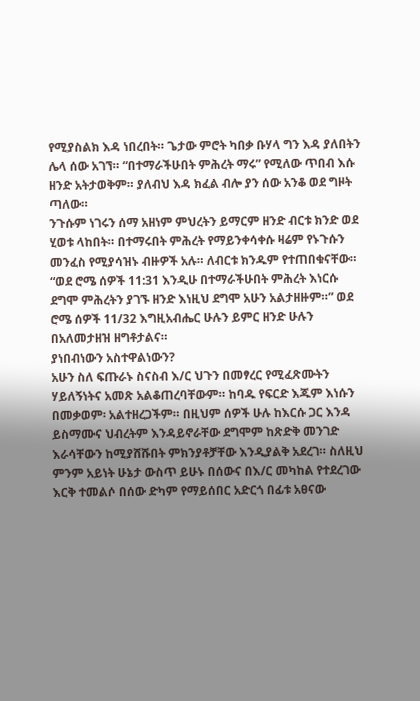የሚያስልክ እዳ ነበረበት። ጌታው ምሮት ካበቃ ቡሃላ ግን እዳ ያለበትን ሌላ ሰው አገኘ። “በተማራችሁበት ምሕረት ማሩ” የሚለው ጥበብ እሱ ዘንድ አትታወቅም። ያለብህ እዳ ክፈል ብሎ ያን ሰው አንቆ ወደ ግዞት ጣለው።
ንጉሱም ነገሩን ሰማ አዘነም ምህረትን ይማርም ዘንድ ብርቱ ክንድ ወደ ሂወቱ ላከበት። በተማሩበት ምሕረት የማይንቀሳቀሱ ዛሬም የኑጉሱን መንፈስ የሚያሳዝኑ ብዙዎች አሉ። ለብርቱ ክንዱም የተጠበቁናቸው። “ወደ ሮሜ ሰዎች 11:31 እንዲሁ በተማራችሁበት ምሕረት እነርሱ ደግሞ ምሕረትን ያገኙ ዘንድ እነዚህ ደግሞ አሁን አልታዘዙም።” ወደ ሮሜ ሰዎች 11/32 እግዚአብሔር ሁሉን ይምር ዘንድ ሁሉን በአለመታዘዝ ዘግቶታልና።
ያነበብነውን አስተዋልነውን?
አሁን ስለ ፍጡራኑ ስናስብ እ/ር ህጉን በመፃረር የሚፈጽሙትን ሃይለኝነትና አመጽ አልቆጠረባቸውም። ከባዱ የፍርድ እጁም እነሱን በመቃወም፡ አልተዘረጋችም። በዚህም ሰዎች ሁሉ ከእርሱ ጋር እንዳ ይስማሙና ህብረትም እንዳይኖራቸው ደግሞም ከጽድቅ መንገድ እራሳቸውን ከሚያሸሹበት ምክንያቶቻቸው እንዲያልቅ አደረገ። ስለዚህ ምንም አይነት ሁኔታ ውስጥ ይሁኑ በሰውና በእ/ር መካከል የተደረገው እርቅ ተመልሶ በሰው ድካም የማይሰበር አድርጎ በፊቱ አፀናው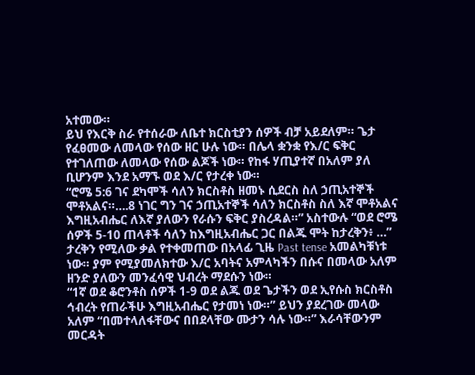አተመው።
ይህ የእርቅ ስራ የተሰራው ለቤተ ክርስቲያን ሰዎች ብቻ አይደለም። ጌታ የፈፀመው ለመላው የሰው ዘር ሁሉ ነው። በሌላ ቋንቋ የእ/ር ፍቅር የተገለጠው ለመላው የሰው ልጆች ነው። የከፋ ሃጢያተኛ በአለም ያለ ቢሆንም እንደ አማኙ ወደ እ/ር የታረቀ ነው።
“ሮሜ 5:6 ገና ደካሞች ሳለን ክርስቶስ ዘመኑ ሲደርስ ስለ ኃጢአተኞች ሞቶአልና።….8 ነገር ግን ገና ኃጢአተኞች ሳለን ክርስቶስ ስለ እኛ ሞቶአልና እግዚአብሔር ለእኛ ያለውን የራሱን ፍቅር ያስረዳል።” አስተውሉ “ወደ ሮሜ ሰዎች 5-10 ጠላቶች ሳለን ከእግዚአብሔር ጋር በልጁ ሞት ከታረቅን፥ …” ታረቅን የሚለው ቃል የተቀመጠው በአላፊ ጊዜ Past tense አመልካቹነቱ ነው። ያም የሚያመለክተው እ/ር አባትና አምላካችን በሱና በመላው አለም ዘንድ ያለውን መንፈሳዊ ህብረት ማደሱን ነው።
“1ኛ ወደ ቆሮንቶስ ሰዎች 1-9 ወደ ልጁ ወደ ጌታችን ወደ ኢየሱስ ክርስቶስ ኅብረት የጠራችሁ እግዚአብሔር የታመነ ነው።” ይህን ያደረገው መላው አለም “በመተላለፋቸውና በበደላቸው ሙታን ሳሉ ነው።” እራሳቸውንም መርዳት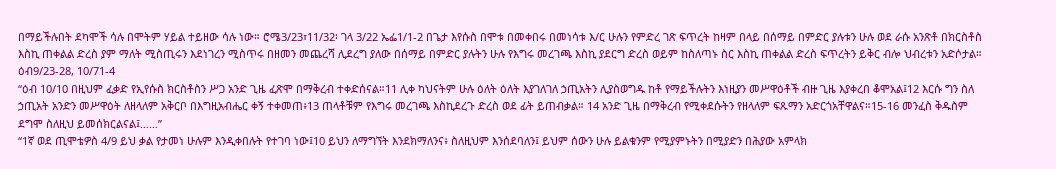በማይችሉበት ደካሞች ሳሉ በሞትም ሃይል ተይዘው ሳሉ ነው። ሮሜ3/23፣11/32፡ ገላ 3/22 ኤፌ1/1-2 በጌታ እየሱስ በሞቱ በመቀበሩ በመነሳቱ እ/ር ሁሉን የምድረ ገጽ ፍጥረት ከዛም በላይ በሰማይ በምድር ያሉቱን ሁሉ ወደ ራሱ አንጽቶ በክርስቶስ እስኪ ጠቀልል ድረስ ያም ማለት ሚስጢሩን እደነገረን ሚስጥሩ በዘመን መጨረሻ ሊደረግ ያለው በሰማይ በምድር ያሉትን ሁሉ የእግሩ መረገጫ እስኪ ያደርግ ድረስ ወይም ከስለጣኑ ስር እስኪ ጠቀልል ድረስ ፍጥረትን ይቅር ብሎ ህብረቱን አድሶታል።
ዕብ9/23-28, 10/71-4
“ዕብ 10/10 በዚህም ፈቃድ የኢየሱስ ክርስቶስን ሥጋ አንድ ጊዜ ፈጽሞ በማቅረብ ተቀድሰናል።11 ሊቀ ካህናትም ሁሉ ዕለት ዕለት እያገለገለ ኃጢአትን ሊያስወግዱ ከቶ የማይችሉትን እነዚያን መሥዋዕቶች ብዙ ጊዜ እያቀረበ ቆሞአል፤12 እርሱ ግን ስለ ኃጢአት አንድን መሥዋዕት ለዘላለም አቅርቦ በእግዚአብሔር ቀኝ ተቀመጠ፥13 ጠላቶቹም የእግሩ መረገጫ እስኪደረጉ ድረስ ወደ ፊት ይጠብቃል። 14 አንድ ጊዜ በማቅረብ የሚቀደሱትን የዘላለም ፍጹማን አድርጎአቸዋልና።15-16 መንፈስ ቅዱስም ደግሞ ስለዚህ ይመሰክርልናል፤……”
“1ኛ ወደ ጢሞቴዎስ 4/9 ይህ ቃል የታመነ ሁሉም እንዲቀበሉት የተገባ ነው፤10 ይህን ለማግኘት እንደክማለንና፥ ስለዚህም እንሰደባለን፤ ይህም ሰውን ሁሉ ይልቁንም የሚያምኑትን በሚያድን በሕያው አምላክ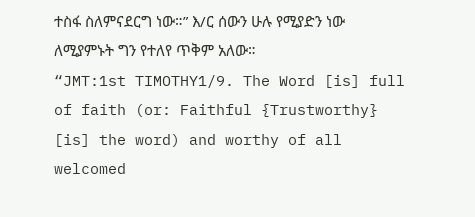ተስፋ ስለምናደርግ ነው።” እ/ር ሰውን ሁሉ የሚያድን ነው ለሚያምኑት ግን የተለየ ጥቅም አለው።
“JMT:1st TIMOTHY1/9. The Word [is] full of faith (or: Faithful {Trustworthy} [is] the word) and worthy of all welcomed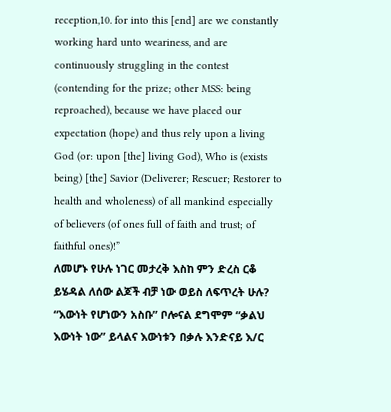reception,10. for into this [end] are we constantly working hard unto weariness, and are continuously struggling in the contest (contending for the prize; other MSS: being reproached), because we have placed our expectation (hope) and thus rely upon a living God (or: upon [the] living God), Who is (exists being) [the] Savior (Deliverer; Rescuer; Restorer to health and wholeness) of all mankind especially of believers (of ones full of faith and trust; of faithful ones)!”
ለመሆኑ የሁሉ ነገር መታረቅ እስከ ምን ድረስ ርቆ ይሄዳል ለሰው ልጆች ብቻ ነው ወይስ ለፍጥረት ሁሉ? “እውነት የሆነውን አስቡ” ቦሎናል ደግሞም “ቃልህ እውነት ነው” ይላልና እውነቱን በቃሉ እንድናይ እ/ር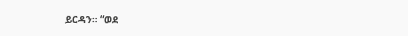ይርዳን። “ወደ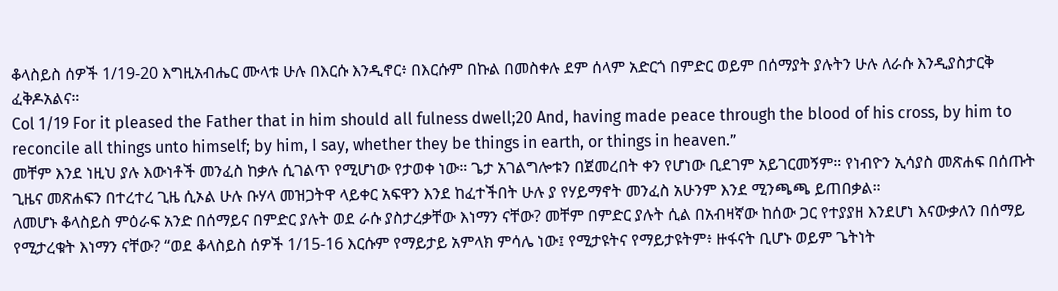ቆላስይስ ሰዎች 1/19-20 እግዚአብሔር ሙላቱ ሁሉ በእርሱ እንዲኖር፥ በእርሱም በኩል በመስቀሉ ደም ሰላም አድርጎ በምድር ወይም በሰማያት ያሉትን ሁሉ ለራሱ እንዲያስታርቅ ፈቅዶአልና።
Col 1/19 For it pleased the Father that in him should all fulness dwell;20 And, having made peace through the blood of his cross, by him to reconcile all things unto himself; by him, I say, whether they be things in earth, or things in heaven.”
መቸም እንደ ነዚህ ያሉ እውነቶች መንፈስ ከቃሉ ሲገልጥ የሚሆነው የታወቀ ነው። ጌታ አገልግሎቱን በጀመረበት ቀን የሆነው ቢደገም አይገርመኝም። የነብዮን ኢሳያስ መጽሐፍ በሰጡት ጊዜና መጽሐፍን በተረተረ ጊዜ ሲኦል ሁሉ ቡሃላ መዝጋትዋ ላይቀር አፍዋን እንደ ከፈተችበት ሁሉ ያ የሃይማኖት መንፈስ አሁንም እንደ ሚንጫጫ ይጠበቃል።
ለመሆኑ ቆላስይስ ምዕራፍ አንድ በሰማይና በምድር ያሉት ወደ ራሱ ያስታረቃቸው እነማን ናቸው? መቸም በምድር ያሉት ሲል በአብዛኛው ከሰው ጋር የተያያዘ እንደሆነ እናውቃለን በሰማይ የሚታረቁት እነማን ናቸው? “ወደ ቆላስይስ ሰዎች 1/15-16 እርሱም የማይታይ አምላክ ምሳሌ ነው፤ የሚታዩትና የማይታዩትም፥ ዙፋናት ቢሆኑ ወይም ጌትነት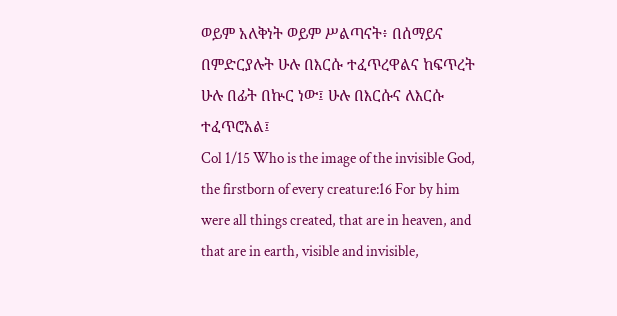ወይም አለቅነት ወይም ሥልጣናት፥ በሰማይና በምድርያሉት ሁሉ በእርሱ ተፈጥረዋልና ከፍጥረት ሁሉ በፊት በኵር ነው፤ ሁሉ በእርሱና ለእርሱ ተፈጥሮአል፤
Col 1/15 Who is the image of the invisible God, the firstborn of every creature:16 For by him were all things created, that are in heaven, and that are in earth, visible and invisible,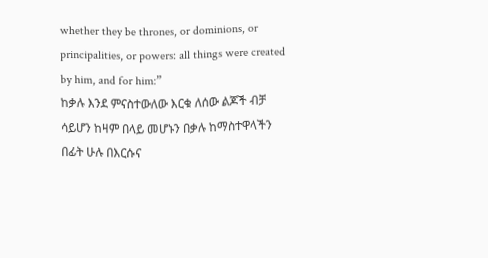whether they be thrones, or dominions, or principalities, or powers: all things were created by him, and for him:”
ከቃሉ እንደ ምናስተውለው እርቁ ለሰው ልጆች ብቻ ሳይሆን ከዛም በላይ መሆኑን በቃሉ ከማስተዋላችን በፊት ሁሉ በእርሱና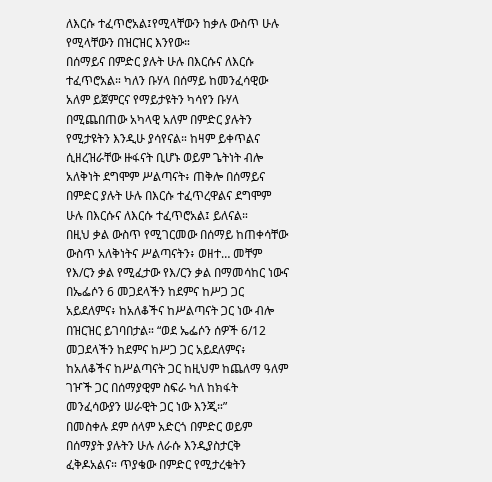ለእርሱ ተፈጥሮአል፤የሚላቸውን ከቃሉ ውስጥ ሁሉ የሚላቸውን በዝርዝር እንየው።
በሰማይና በምድር ያሉት ሁሉ በእርሱና ለእርሱ ተፈጥሮአል። ካለን ቡሃላ በሰማይ ከመንፈሳዊው አለም ይጀምርና የማይታዩትን ካሳየን ቡሃላ በሚጨበጠው አካላዊ አለም በምድር ያሉትን የሚታዩትን እንዲሁ ያሳየናል። ከዛም ይቀጥልና ሲዘረዝራቸው ዙፋናት ቢሆኑ ወይም ጌትነት ብሎ አለቅነት ደግሞም ሥልጣናት፥ ጠቅሎ በሰማይና በምድር ያሉት ሁሉ በእርሱ ተፈጥረዋልና ደግሞም ሁሉ በእርሱና ለእርሱ ተፈጥሮአል፤ ይለናል።
በዚህ ቃል ውስጥ የሚገርመው በሰማይ ከጠቀሳቸው ውስጥ አለቅነትና ሥልጣናትን፥ ወዘተ… መቸም የእ/ርን ቃል የሚፈታው የእ/ርን ቃል በማመሳከር ነውና በኤፌሶን 6 መጋደላችን ከደምና ከሥጋ ጋር አይደለምና፥ ከአለቆችና ከሥልጣናት ጋር ነው ብሎ በዝርዝር ይገባበታል። “ወደ ኤፌሶን ሰዎች 6/12 መጋደላችን ከደምና ከሥጋ ጋር አይደለምና፥ ከአለቆችና ከሥልጣናት ጋር ከዚህም ከጨለማ ዓለም ገዦች ጋር በሰማያዊም ስፍራ ካለ ከክፋት መንፈሳውያን ሠራዊት ጋር ነው እንጂ።”
በመስቀሉ ደም ሰላም አድርጎ በምድር ወይም በሰማያት ያሉትን ሁሉ ለራሱ እንዲያስታርቅ ፈቅዶአልና። ጥያቄው በምድር የሚታረቁትን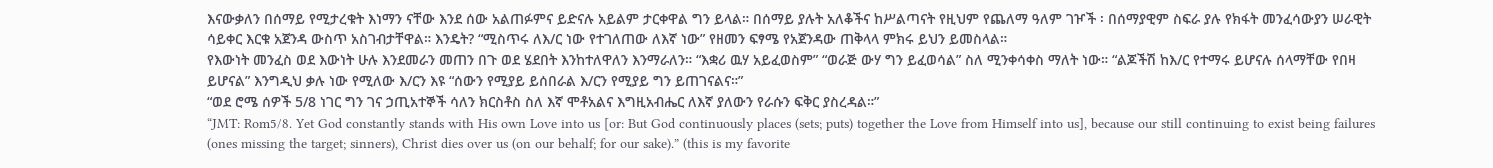እናውቃለን በሰማይ የሚታረቁት እነማን ናቸው እንደ ሰው አልጠፉምና ይድናሉ አይልም ታርቀዋል ግን ይላል። በሰማይ ያሉት አለቆችና ከሥልጣናት የዚህም የጨለማ ዓለም ገዦች ፡ በሰማያዊም ስፍራ ያሉ የክፋት መንፈሳውያን ሠራዊት ሳይቀር እርቁ አጀንዳ ውስጥ አስገብታቸዋል። እንዴት? “ሚስጥሩ ለእ/ር ነው የተገለጠው ለእኛ ነው” የዘመን ፍፃሜ የአጀንዳው ጠቅላላ ምክሩ ይህን ይመስላል።
የእውነት መንፈስ ወደ እውነት ሁሉ እንደመራን መጠን በጉ ወደ ሄደበት እንከተለዋለን እንማራለን። “እቋሪ ዉሃ አይፈወስም” “ወራጅ ውሃ ግን ይፈወሳል” ስለ ሚንቀሳቀስ ማለት ነው። “ልጆችሽ ከእ/ር የተማሩ ይሆናሉ ሰላማቸው የበዛ ይሆናል” እንግዲህ ቃሉ ነው የሚለው እ/ርን እዩ “ሰውን የሚያይ ይሰበራል እ/ርን የሚያይ ግን ይጠገናልና።”
“ወደ ሮሜ ሰዎች 5/8 ነገር ግን ገና ኃጢአተኞች ሳለን ክርስቶስ ስለ እኛ ሞቶአልና እግዚአብሔር ለእኛ ያለውን የራሱን ፍቅር ያስረዳል።”
“JMT: Rom5/8. Yet God constantly stands with His own Love into us [or: But God continuously places (sets; puts) together the Love from Himself into us], because our still continuing to exist being failures (ones missing the target; sinners), Christ dies over us (on our behalf; for our sake).” (this is my favorite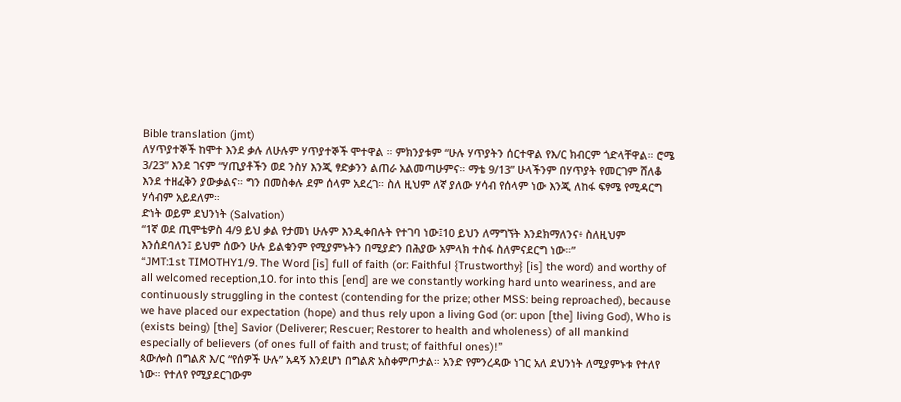Bible translation (jmt)
ለሃጥያተኞች ከሞተ እንደ ቃሉ ለሁሉም ሃጥያተኞች ሞተዋል ። ምክንያቱም “ሁሉ ሃጥያትን ሰርተዋል የእ/ር ክብርም ጎድላቸዋል። ሮሜ 3/23” እንደ ገናም “ሃጢያቶችን ወደ ንስሃ እንጂ ፃድቃንን ልጠራ አልመጣሁምና። ማቴ 9/13” ሁላችንም በሃጥያት የመርገም ሸለቆ እንደ ተዘፈቅን ያውቃልና። ግን በመስቀሉ ደም ሰላም አደረገ። ስለ ዚህም ለኛ ያለው ሃሳብ የሰላም ነው እንጂ ለከፋ ፍፃሜ የሚዳርግ ሃሳብም አይደለም።
ድነት ወይም ደህንነት (Salvation)
“1ኛ ወደ ጢሞቴዎስ 4/9 ይህ ቃል የታመነ ሁሉም እንዲቀበሉት የተገባ ነው፤10 ይህን ለማግኘት እንደክማለንና፥ ስለዚህም እንሰደባለን፤ ይህም ሰውን ሁሉ ይልቁንም የሚያምኑትን በሚያድን በሕያው አምላክ ተስፋ ስለምናደርግ ነው።”
“JMT:1st TIMOTHY1/9. The Word [is] full of faith (or: Faithful {Trustworthy} [is] the word) and worthy of all welcomed reception,10. for into this [end] are we constantly working hard unto weariness, and are continuously struggling in the contest (contending for the prize; other MSS: being reproached), because we have placed our expectation (hope) and thus rely upon a living God (or: upon [the] living God), Who is (exists being) [the] Savior (Deliverer; Rescuer; Restorer to health and wholeness) of all mankind especially of believers (of ones full of faith and trust; of faithful ones)!”
ጳውሎስ በግልጽ እ/ር “የሰዎች ሁሉ” አዳኝ እንደሆነ በግልጽ አስቀምጦታል። አንድ የምንረዳው ነገር አለ ደህንነት ለሚያምኑቱ የተለየ ነው። የተለየ የሚያደርገውም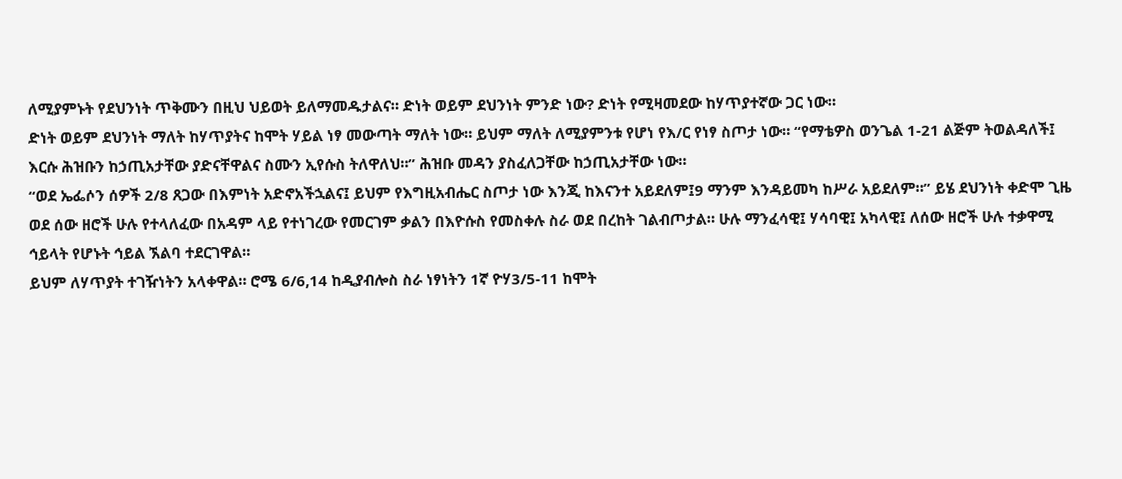ለሚያምኑት የደህንነት ጥቅሙን በዚህ ህይወት ይለማመዱታልና። ድነት ወይም ደህንነት ምንድ ነው? ድነት የሚዛመደው ከሃጥያተኛው ጋር ነው።
ድነት ወይም ደህንነት ማለት ከሃጥያትና ከሞት ሃይል ነፃ መውጣት ማለት ነው። ይህም ማለት ለሚያምንቱ የሆነ የእ/ር የነፃ ስጦታ ነው። “የማቴዎስ ወንጌል 1-21 ልጅም ትወልዳለች፤ እርሱ ሕዝቡን ከኃጢአታቸው ያድናቸዋልና ስሙን ኢየሱስ ትለዋለህ።” ሕዝቡ መዳን ያስፈለጋቸው ከኃጢአታቸው ነው።
“ወደ ኤፌሶን ሰዎች 2/8 ጸጋው በእምነት አድኖአችኋልና፤ ይህም የእግዚአብሔር ስጦታ ነው እንጂ ከእናንተ አይደለም፤9 ማንም እንዳይመካ ከሥራ አይደለም።” ይሄ ደህንነት ቀድሞ ጊዜ ወደ ሰው ዘሮች ሁሉ የተላለፈው በአዳም ላይ የተነገረው የመርገም ቃልን በእዮሱስ የመስቀሉ ስራ ወደ በረከት ገልብጦታል። ሁሉ ማንፈሳዊ፤ ሃሳባዊ፤ አካላዊ፤ ለሰው ዘሮች ሁሉ ተቃዋሚ ኅይላት የሆኑት ኅይል ኧልባ ተደርገዋል።
ይህም ለሃጥያት ተገዥነትን አላቀዋል። ሮሜ 6/6,14 ከዲያብሎስ ስራ ነፃነትን 1ኛ ዮሃ3/5-11 ከሞት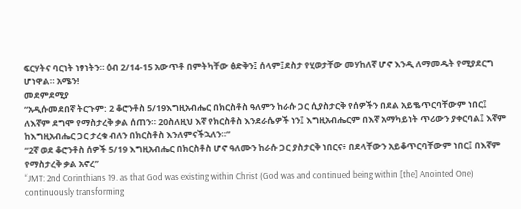ፍርሃትና ባርነት ነፃነትን። ዕብ 2/14-15 አውጥቶ በምትካቸው ፅድቅን፤ ሰላም፤ደስታ የሂወታቸው መሃከለኛ ሆኖ እንዲ ለማመዱት የሚያደርግ ሆነዋል። አሜን!
መደምደሚያ
“አዲሱመደበኛ ትርጉም: 2 ቆሮንቶስ 5/19እግዚአብሔር በክርስቶስ ዓለምን ከራሱ ጋር ሲያስታርቅ የሰዎችን በደል አይቈጥርባቸውም ነበር፤ ለእኛም ደግሞ የማስታረቅ ቃል ሰጠን። 20ስለዚህ እኛ የክርስቶስ እንደራሴዎች ነን፤ እግዚአብሔርም በእኛ አማካይነት ጥሪውን ያቀርባል፤ እኛም ከእግዚአብሔር ጋር ታረቁ ብለን በክርስቶስ እንለምናችኋለን።”
“2ኛ ወደ ቆሮንቶስ ሰዎች 5/19 እግዚአብሔር በክርስቶስ ሆኖ ዓለሙን ከራሱ ጋር ያስታርቅ ነበርና፥ በደላቸውን አይቆጥርባቸውም ነበር፤ በእኛም የማስታረቅ ቃል አኖረ”
“JMT: 2nd Corinthians 19. as that God was existing within Christ (God was and continued being within [the] Anointed One) continuously transforming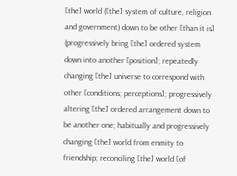[the] world ([the] system of culture, religion and government) down to be other [than it is] (progressively bring [the] ordered system down into another [position]; repeatedly changing [the] universe to correspond with other [conditions; perceptions]; progressively altering [the] ordered arrangement down to be another one; habitually and progressively changing [the] world from enmity to friendship; reconciling [the] world [of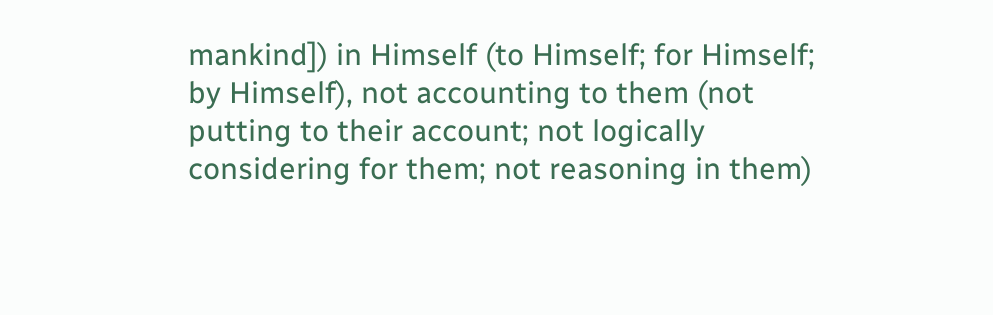mankind]) in Himself (to Himself; for Himself; by Himself), not accounting to them (not putting to their account; not logically considering for them; not reasoning in them)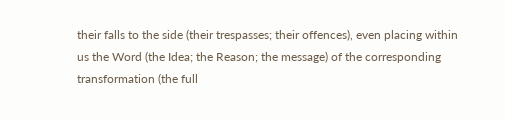their falls to the side (their trespasses; their offences), even placing within us the Word (the Idea; the Reason; the message) of the corresponding transformation (the full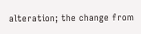alteration; the change from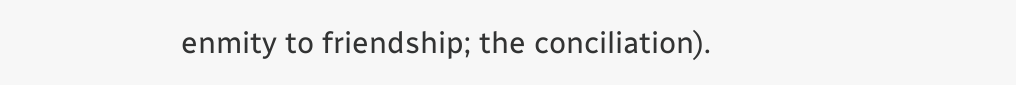enmity to friendship; the conciliation).